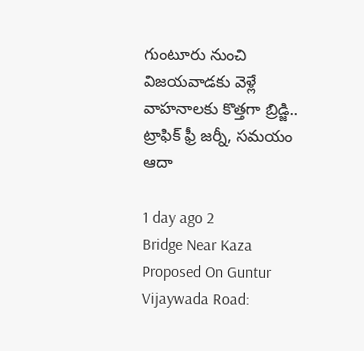గుంటూరు నుంచి విజయవాడకు వెళ్లే వాహనాలకు కొత్తగా బ్రిడ్జి.. ట్రాఫిక్ ఫ్రీ జర్నీ, సమయం ఆదా

1 day ago 2
Bridge Near Kaza Proposed On Guntur Vijaywada Road: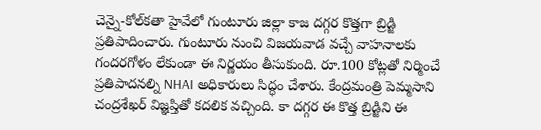చెన్నై-కోల్‌కతా హైవేలో గుంటూరు జిల్లా కాజ దగ్గర కొత్తగా బ్రిడ్జి ప్రతిపాదించారు. గుంటూరు నుంచి విజయవాడ వచ్చే వాహనాలకు గందరగోళం లేకుండా ఈ నిర్ణయం తీసుకుంది. రూ.100 కోట్లతో నిర్మించే ప్రతిపాదనల్ని NHAI అధికారులు సిద్ధం చేశారు. కేంద్రమంత్రి పెమ్మసాని చంద్రశేఖర్ విజ్ఞప్తితో కదలిక వచ్చింది. కా దగ్గర ఈ కొత్త బ్రిడ్జిని ఈ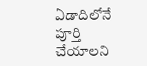ఏడాదిలోనే పూర్తి చేయాలని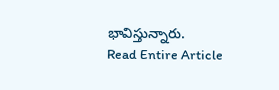భావిస్తున్నారు.
Read Entire Article